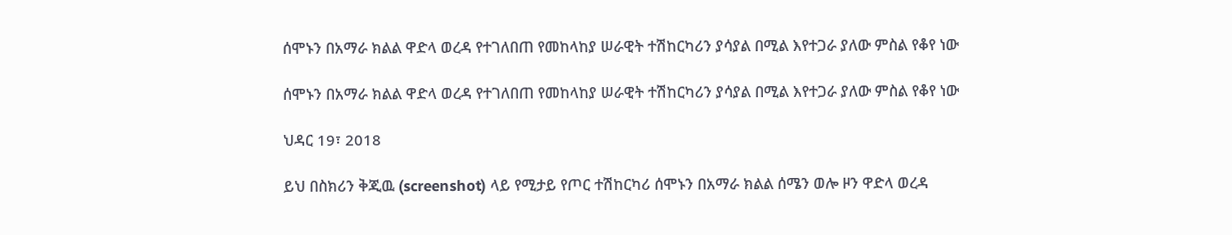ሰሞኑን በአማራ ክልል ዋድላ ወረዳ የተገለበጠ የመከላከያ ሠራዊት ተሽከርካሪን ያሳያል በሚል እየተጋራ ያለው ምስል የቆየ ነው

ሰሞኑን በአማራ ክልል ዋድላ ወረዳ የተገለበጠ የመከላከያ ሠራዊት ተሽከርካሪን ያሳያል በሚል እየተጋራ ያለው ምስል የቆየ ነው

ህዳር 19፣ 2018

ይህ በስክሪን ቅጂዉ (screenshot) ላይ የሚታይ የጦር ተሽከርካሪ ሰሞኑን በአማራ ክልል ሰሜን ወሎ ዞን ዋድላ ወረዳ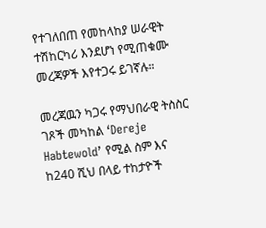የተገለበጠ የመከላከያ ሠራዊት ተሽከርካሪ እንደሆነ የሚጠቁሙ መረጃዎች እየተጋሩ ይገኛሉ።

መረጃዉን ካጋሩ የማህበራዊ ትስስር ገጾች መካከል ‘Dereje Habtewold’ የሚል ስም እና ከ240 ሺህ በላይ ተከታዮች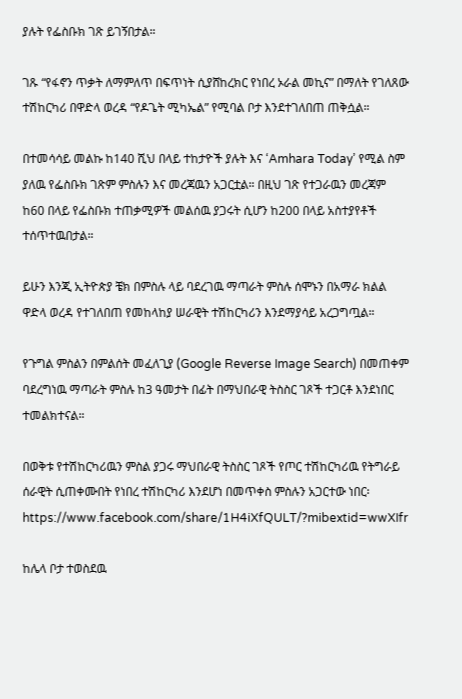ያሉት የፌስቡክ ገጽ ይገኝበታል።

ገጹ “የፋኖን ጥቃት ለማምለጥ በፍጥነት ሲያሸከረክር የነበረ ኦራል መኪና” በማለት የገለጸው ተሽከርካሪ በዋድላ ወረዳ “የዶጌት ሚካኤል” የሚባል ቦታ እንደተገለበጠ ጠቅሷል።

በተመሳሳይ መልኩ ከ140 ሺህ በላይ ተከታዮች ያሉት እና ‘Amhara Today’ የሚል ስም ያለዉ የፌስቡክ ገጽም ምስሉን እና መረጃዉን አጋርቷል። በዚህ ገጽ የተጋራዉን መረጃም ከ60 በላይ የፌስቡክ ተጠቃሚዎች መልሰዉ ያጋሩት ሲሆን ከ200 በላይ አስተያየቶች ተሰጥተዉበታል።

ይሁን እንጂ ኢትዮጵያ ቼክ በምስሉ ላይ ባደረገዉ ማጣራት ምስሉ ሰሞኑን በአማራ ክልል ዋድላ ወረዳ የተገለበጠ የመከላከያ ሠራዊት ተሽከርካሪን እንደማያሳይ አረጋግጧል።

የጉግል ምስልን በምልሰት መፈለጊያ (Google Reverse Image Search) በመጠቀም ባደረግነዉ ማጣራት ምስሉ ከ3 ዓመታት በፊት በማህበራዊ ትስስር ገጾች ተጋርቶ እንደነበር ተመልክተናል።

በወቅቱ የተሽከርካሪዉን ምስል ያጋሩ ማህበራዊ ትስስር ገጾች የጦር ተሽከርካሪዉ የትግራይ ሰራዊት ሲጠቀሙበት የነበረ ተሽከርካሪ እንደሆነ በመጥቀስ ምስሉን አጋርተው ነበር፡ https://www.facebook.com/share/1H4iXfQULT/?mibextid=wwXIfr

ከሌላ ቦታ ተወስደዉ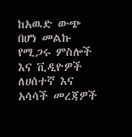ከአዉድ ውጭ በሆነ መልኩ የሚጋሩ ምስሎች እና ቪዲዮዎች ለሀሰተኛ እና አሳሳች መረጃዎች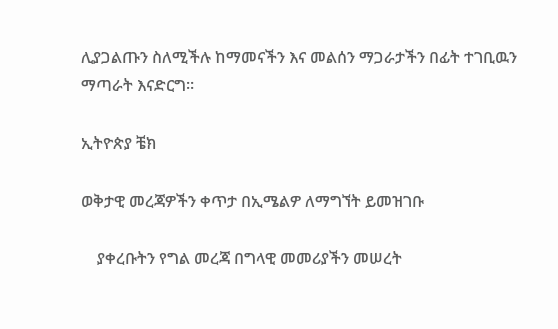ሊያጋልጡን ስለሚችሉ ከማመናችን እና መልሰን ማጋራታችን በፊት ተገቢዉን ማጣራት እናድርግ።

ኢትዮጵያ ቼክ

ወቅታዊ መረጃዎችን ቀጥታ በኢሜልዎ ለማግኘት ይመዝገቡ

    ያቀረቡትን የግል መረጃ በግላዊ መመሪያችን መሠረት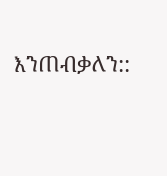እንጠብቃለን::